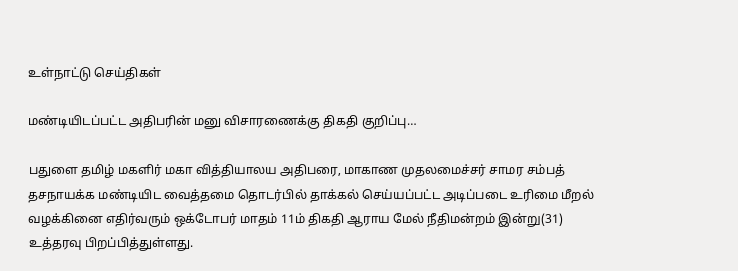உள்நாட்டு செய்திகள்

மண்டியிடப்பட்ட அதிபரின் மனு விசாரணைக்கு திகதி குறிப்பு…

பதுளை தமிழ் மகளிர் மகா வித்தியாலய அதிபரை, மாகாண முதலமைச்சர் சாமர சம்பத் தசநாயக்க மண்டியிட வைத்தமை தொடர்பில் தாக்கல் செய்யப்பட்ட அடிப்படை உரிமை மீறல் வழக்கினை எதிர்வரும் ஒக்டோபர் மாதம் 11ம் திகதி ஆராய மேல் நீதிமன்றம் இன்று(31) உத்தரவு பிறப்பித்துள்ளது.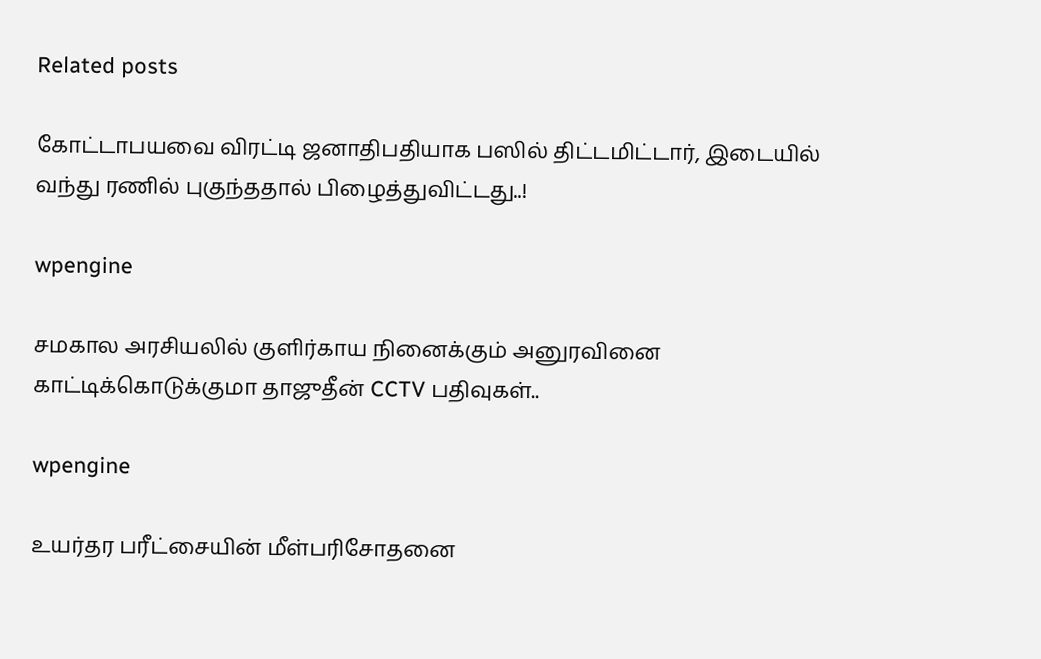Related posts

கோட்டாபயவை விரட்டி ஜனாதிபதியாக பஸில் திட்டமிட்டார், இடையில் வந்து ரணில் புகுந்ததால் பிழைத்துவிட்டது..!

wpengine

சமகால அரசியலில் குளிர்காய நினைக்கும் அனுரவினை காட்டிக்கொடுக்குமா தாஜுதீன் CCTV பதிவுகள்..

wpengine

உயர்தர பரீட்சையின் மீள்பரிசோதனை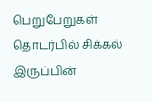பெறுபேறுகள் தொடர்பில் சிக்கல் இருப்பின்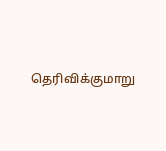தெரிவிக்குமாறு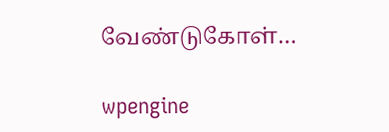வேண்டுகோள்…

wpengine